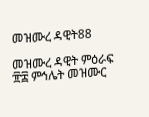መዝሙረ ዳዊት88

መዝሙረ ዳዊት ምዕራፍ ፹፰ ምኅሌት መዝሙር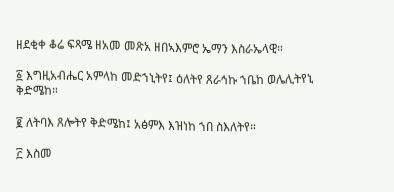ዘደቂቀ ቆሬ ፍጻሜ ዘአመ መጽአ ዘበኣእምሮ ኤማን እስራኤላዊ።

፩ እግዚአብሔር አምላከ መድኀኒትየ፤ ዕለትየ ጸራኅኩ ኀቤከ ወሌሊትየኒ ቅድሜከ።

፪ ለትባእ ጸሎትየ ቅድሜከ፤ አፅምእ እዝነከ ኀበ ስእለትየ።

፫ እስመ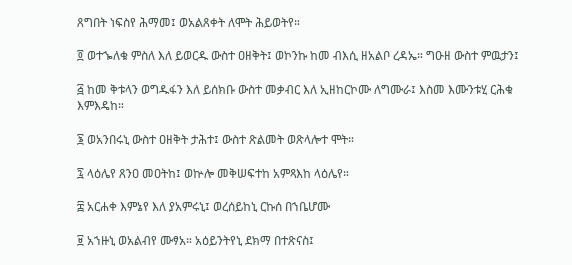ጸግበት ነፍስየ ሕማመ፤ ወአልጸቀት ለሞት ሕይወትየ።

፬ ወተኈለቁ ምስለ እለ ይወርዱ ውስተ ዐዘቅት፤ ወኮንኩ ከመ ብእሲ ዘአልቦ ረዳኤ። ግዑዘ ውስተ ምዉታን፤

፭ ከመ ቅቱላን ወግዱፋን እለ ይሰክቡ ውስተ መቃብር እለ ኢዘከርኮሙ ለግሙራ፤ እስመ እሙንቱሂ ርሕቁ እምእዴከ።

፮ ወአንበሩኒ ውስተ ዐዘቅት ታሕተ፤ ውስተ ጽልመት ወጽላሎተ ሞት።

፯ ላዕሌየ ጸንዐ መዐትከ፤ ወኵሎ መቅሠፍተከ አምጻእከ ላዕሌየ።

፰ አርሐቀ እምኔየ እለ ያአምሩኒ፤ ወረሰይከኒ ርኩሰ በኀቤሆሙ

፱ አኀዙኒ ወአልብየ ሙፃአ። አዕይንትየኒ ደክማ በተጽናስ፤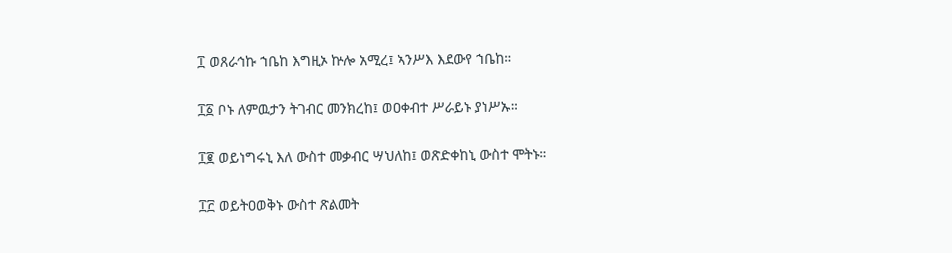፲ ወጸራኅኩ ኀቤከ እግዚኦ ኵሎ አሚረ፤ ኣንሥእ እደውየ ኀቤከ።

፲፩ ቦኑ ለምዉታን ትገብር መንክረከ፤ ወዐቀብተ ሥራይኑ ያነሥኡ።

፲፪ ወይነግሩኒ እለ ውስተ መቃብር ሣህለከ፤ ወጽድቀከኒ ውስተ ሞትኑ።

፲፫ ወይትዐወቅኑ ውስተ ጽልመት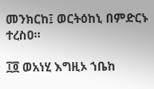መንክርከ፤ ወርትዕከኒ በምድርኑ ተረስዐ።

፲፬ ወአነሂ እግዚኦ ኀቤከ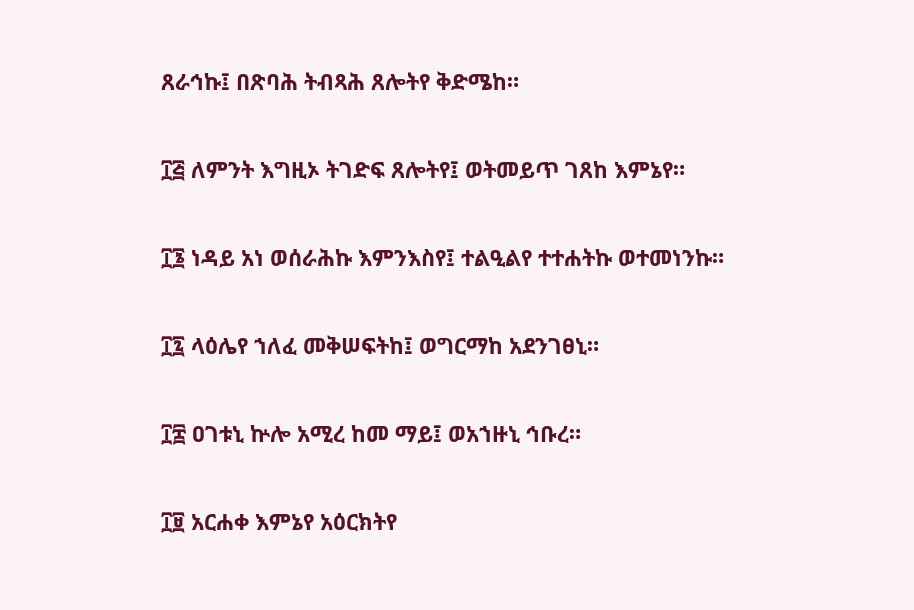ጸራኅኩ፤ በጽባሕ ትብጻሕ ጸሎትየ ቅድሜከ።

፲፭ ለምንት እግዚኦ ትገድፍ ጸሎትየ፤ ወትመይጥ ገጸከ እምኔየ።

፲፮ ነዳይ አነ ወሰራሕኩ እምንእስየ፤ ተልዒልየ ተተሐትኩ ወተመነንኩ።

፲፯ ላዕሌየ ኀለፈ መቅሠፍትከ፤ ወግርማከ አደንገፀኒ።

፲፰ ዐገቱኒ ኵሎ አሚረ ከመ ማይ፤ ወአኀዙኒ ኅቡረ።

፲፱ አርሐቀ እምኔየ አዕርክትየ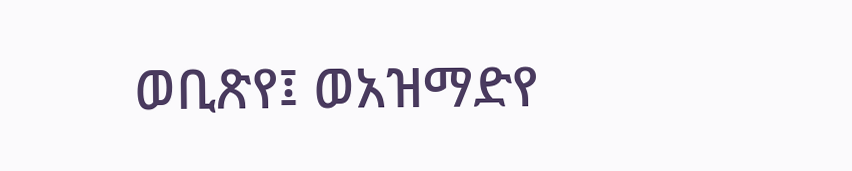ወቢጽየ፤ ወአዝማድየ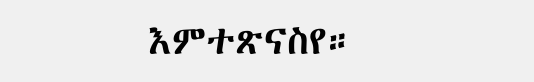እምተጽናስየ።